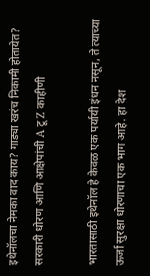इथेनॉलचा नेमका वाद काय? गाड्या खरंच निकामी होतायेत? सरकारी धोरण आणि आक्षेपांची A टू Z काहीणी

भारतासाठी इथेनॉल हे केवळ एक पर्यायी इंधन नसून, ते त्याच्या ऊर्जा सुरक्षा धोरणाचा एक भाग आहे. हा देश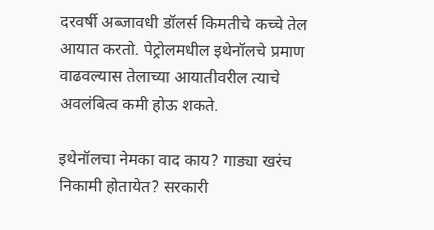दरवर्षी अब्जावधी डॉलर्स किमतीचे कच्चे तेल आयात करतो. पेट्रोलमधील इथेनॉलचे प्रमाण वाढवल्यास तेलाच्या आयातीवरील त्याचे अवलंबित्व कमी होऊ शकते.

इथेनॉलचा नेमका वाद काय? गाड्या खरंच निकामी होतायेत? सरकारी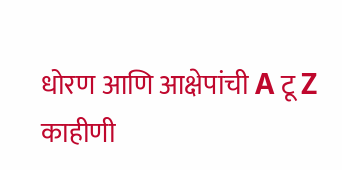धोरण आणि आक्षेपांची A टू Z काहीणी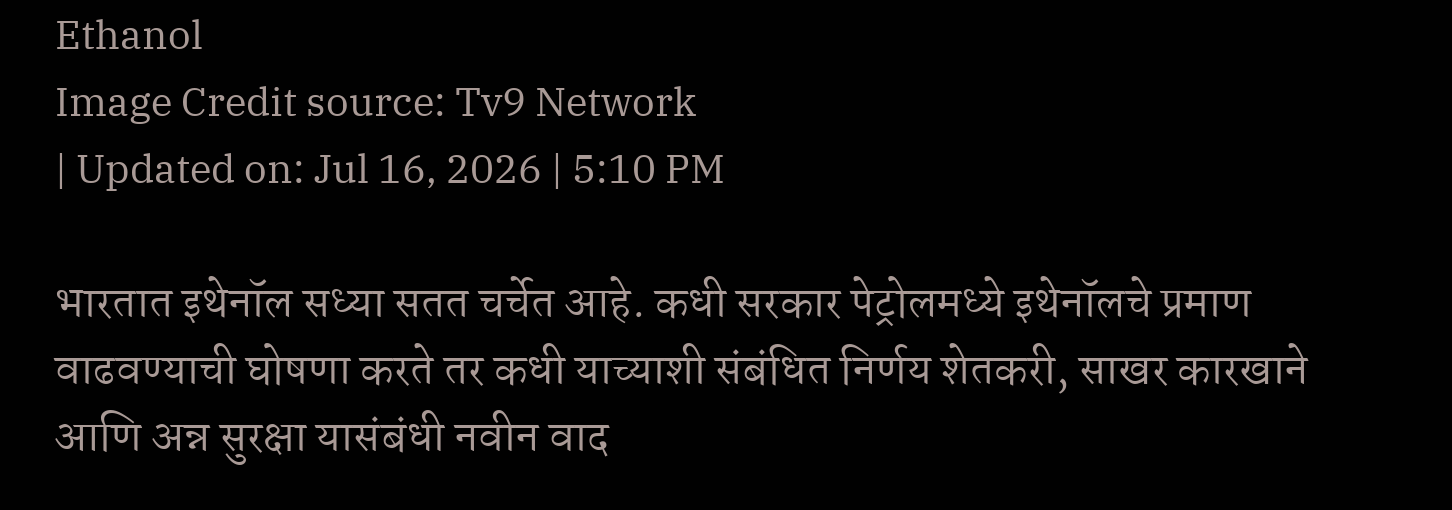Ethanol
Image Credit source: Tv9 Network
| Updated on: Jul 16, 2026 | 5:10 PM

भारतात इथेनॉल सध्या सतत चर्चेत आहे. कधी सरकार पेट्रोलमध्ये इथेनॉलचे प्रमाण वाढवण्याची घोषणा करते तर कधी याच्याशी संबंधित निर्णय शेतकरी, साखर कारखाने आणि अन्न सुरक्षा यासंबंधी नवीन वाद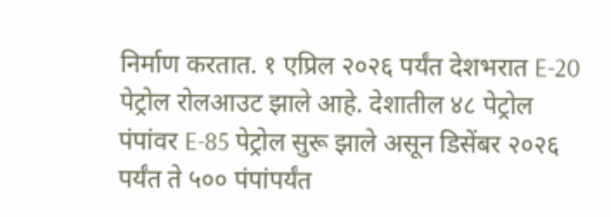निर्माण करतात. १ एप्रिल २०२६ पर्यंत देशभरात E-20 पेट्रोल रोलआउट झाले आहे. देशातील ४८ पेट्रोल पंपांवर E-85 पेट्रोल सुरू झाले असून डिसेंबर २०२६ पर्यंत ते ५०० पंपांपर्यंत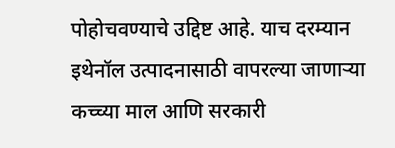पोहोचवण्याचे उद्दिष्ट आहे. याच दरम्यान इथेनॉल उत्पादनासाठी वापरल्या जाणाऱ्या कच्च्या माल आणि सरकारी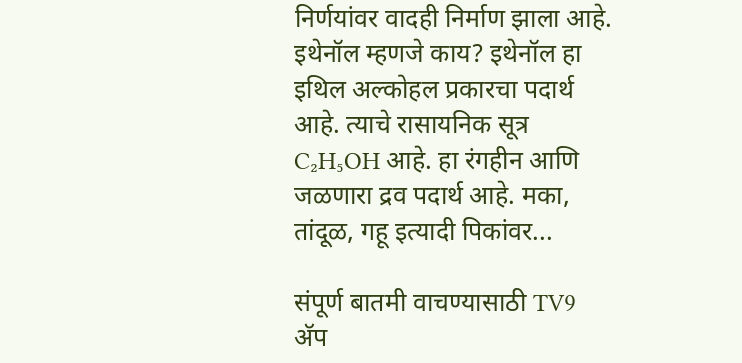निर्णयांवर वादही निर्माण झाला आहे. इथेनॉल म्हणजे काय? इथेनॉल हा इथिल अल्कोहल प्रकारचा पदार्थ आहे. त्याचे रासायनिक सूत्र C₂H₅OH आहे. हा रंगहीन आणि जळणारा द्रव पदार्थ आहे. मका, तांदूळ, गहू इत्यादी पिकांवर...

संपूर्ण बातमी वाचण्यासाठी TV9 अ‍ॅप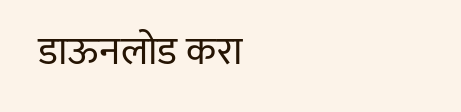डाऊनलोड करा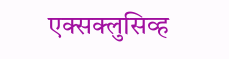एक्सक्लुसिव्ह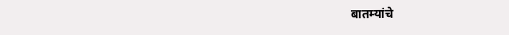बातम्यांचे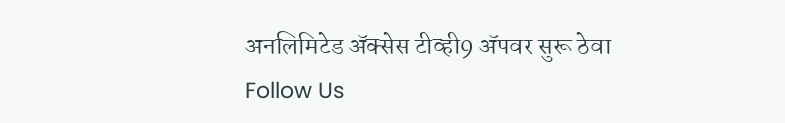अनलिमिटेड अ‍ॅक्सेस टीव्ही9 अ‍ॅपवर सुरू ठेवा
Follow Us